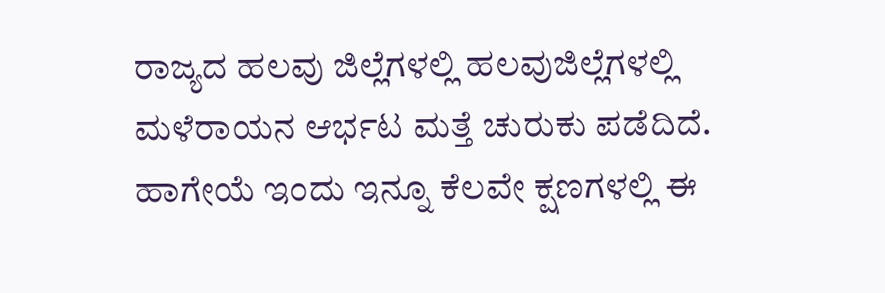ರಾಜ್ಯದ ಹಲವು ಜಿಲ್ಲೆಗಳಲ್ಲಿ ಹಲವುಜಿಲ್ಲೆಗಳಲ್ಲಿ ಮಳೆರಾಯನ ಆರ್ಭಟ ಮತ್ತೆ ಚುರುಕು ಪಡೆದಿದೆ. ಹಾಗೇಯೆ ಇಂದು ಇನ್ನೂ ಕೆಲವೇ ಕ್ಷಣಗಳಲ್ಲಿ ಈ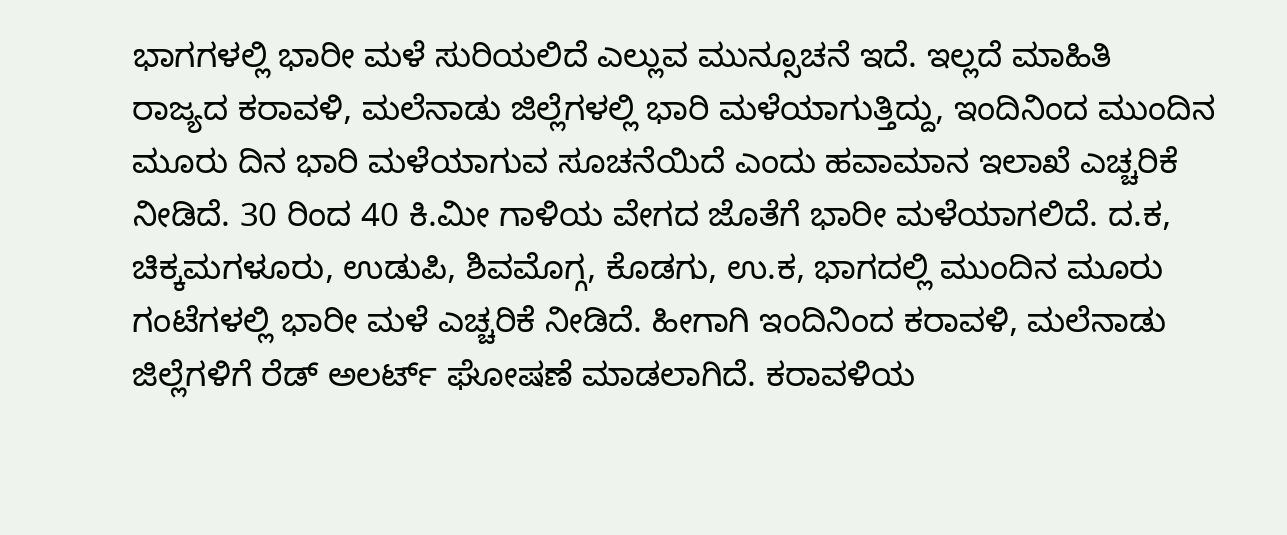ಭಾಗಗಳಲ್ಲಿ ಭಾರೀ ಮಳೆ ಸುರಿಯಲಿದೆ ಎಲ್ಲುವ ಮುನ್ಸೂಚನೆ ಇದೆ. ಇಲ್ಲದೆ ಮಾಹಿತಿ
ರಾಜ್ಯದ ಕರಾವಳಿ, ಮಲೆನಾಡು ಜಿಲ್ಲೆಗಳಲ್ಲಿ ಭಾರಿ ಮಳೆಯಾಗುತ್ತಿದ್ದು, ಇಂದಿನಿಂದ ಮುಂದಿನ ಮೂರು ದಿನ ಭಾರಿ ಮಳೆಯಾಗುವ ಸೂಚನೆಯಿದೆ ಎಂದು ಹವಾಮಾನ ಇಲಾಖೆ ಎಚ್ಚರಿಕೆ ನೀಡಿದೆ. 30 ರಿಂದ 40 ಕಿ.ಮೀ ಗಾಳಿಯ ವೇಗದ ಜೊತೆಗೆ ಭಾರೀ ಮಳೆಯಾಗಲಿದೆ. ದ.ಕ, ಚಿಕ್ಕಮಗಳೂರು, ಉಡುಪಿ, ಶಿವಮೊಗ್ಗ, ಕೊಡಗು, ಉ.ಕ, ಭಾಗದಲ್ಲಿ ಮುಂದಿನ ಮೂರು ಗಂಟೆಗಳಲ್ಲಿ ಭಾರೀ ಮಳೆ ಎಚ್ಚರಿಕೆ ನೀಡಿದೆ. ಹೀಗಾಗಿ ಇಂದಿನಿಂದ ಕರಾವಳಿ, ಮಲೆನಾಡು ಜಿಲ್ಲೆಗಳಿಗೆ ರೆಡ್ ಅಲರ್ಟ್ ಘೋಷಣೆ ಮಾಡಲಾಗಿದೆ. ಕರಾವಳಿಯ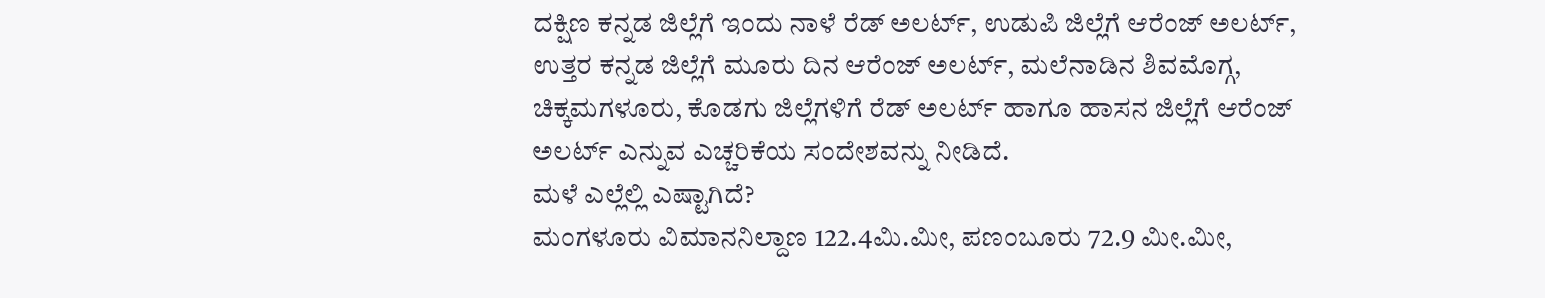ದಕ್ಷಿಣ ಕನ್ನಡ ಜಿಲ್ಲೆಗೆ ಇಂದು ನಾಳೆ ರೆಡ್ ಅಲರ್ಟ್, ಉಡುಪಿ ಜಿಲ್ಲೆಗೆ ಆರೆಂಜ್ ಅಲರ್ಟ್, ಉತ್ತರ ಕನ್ನಡ ಜಿಲ್ಲೆಗೆ ಮೂರು ದಿನ ಆರೆಂಜ್ ಅಲರ್ಟ್, ಮಲೆನಾಡಿನ ಶಿವಮೊಗ್ಗ, ಚಿಕ್ಕಮಗಳೂರು, ಕೊಡಗು ಜಿಲ್ಲೆಗಳಿಗೆ ರೆಡ್ ಅಲರ್ಟ್ ಹಾಗೂ ಹಾಸನ ಜಿಲ್ಲೆಗೆ ಆರೆಂಜ್ ಅಲರ್ಟ್ ಎನ್ನುವ ಎಚ್ಚರಿಕೆಯ ಸಂದೇಶವನ್ನು ನೀಡಿದೆ.
ಮಳೆ ಎಲ್ಲೆಲ್ಲಿ ಎಷ್ಟಾಗಿದೆ?
ಮಂಗಳೂರು ವಿಮಾನನಿಲ್ದಾಣ 122.4ಮಿ.ಮೀ, ಪಣಂಬೂರು 72.9 ಮೀ.ಮೀ,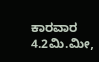ಕಾರವಾರ 4.2ಮಿ.ಮೀ,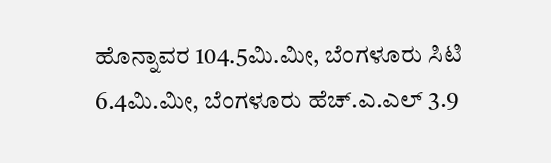ಹೊನ್ನಾವರ 104.5ಮಿ.ಮೀ, ಬೆಂಗಳೂರು ಸಿಟಿ 6.4ಮಿ.ಮೀ, ಬೆಂಗಳೂರು ಹೆಚ್.ಎ.ಎಲ್ 3.9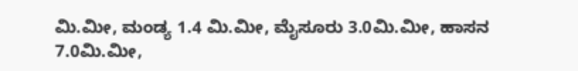ಮಿ.ಮೀ, ಮಂಡ್ಯ 1.4 ಮಿ.ಮೀ, ಮೈಸೂರು 3.0ಮಿ.ಮೀ, ಹಾಸನ 7.0ಮಿ.ಮೀ,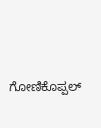ಗೋಣಿಕೊಪ್ಪಲ್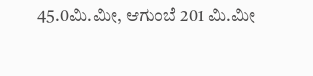45.0ಮಿ.ಮೀ, ಆಗುಂಬೆ 201 ಮಿ.ಮೀ